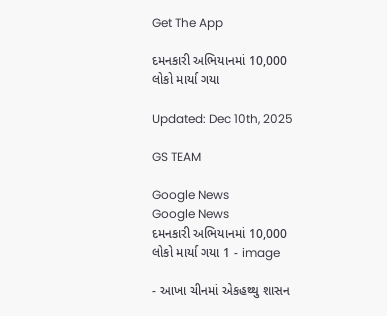Get The App

દમનકારી અભિયાનમાં 10,000 લોકો માર્યા ગયા

Updated: Dec 10th, 2025

GS TEAM

Google News
Google News
દમનકારી અભિયાનમાં 10,000 લોકો માર્યા ગયા 1 - image

- આખા ચીનમાં એકહથ્થુ શાસન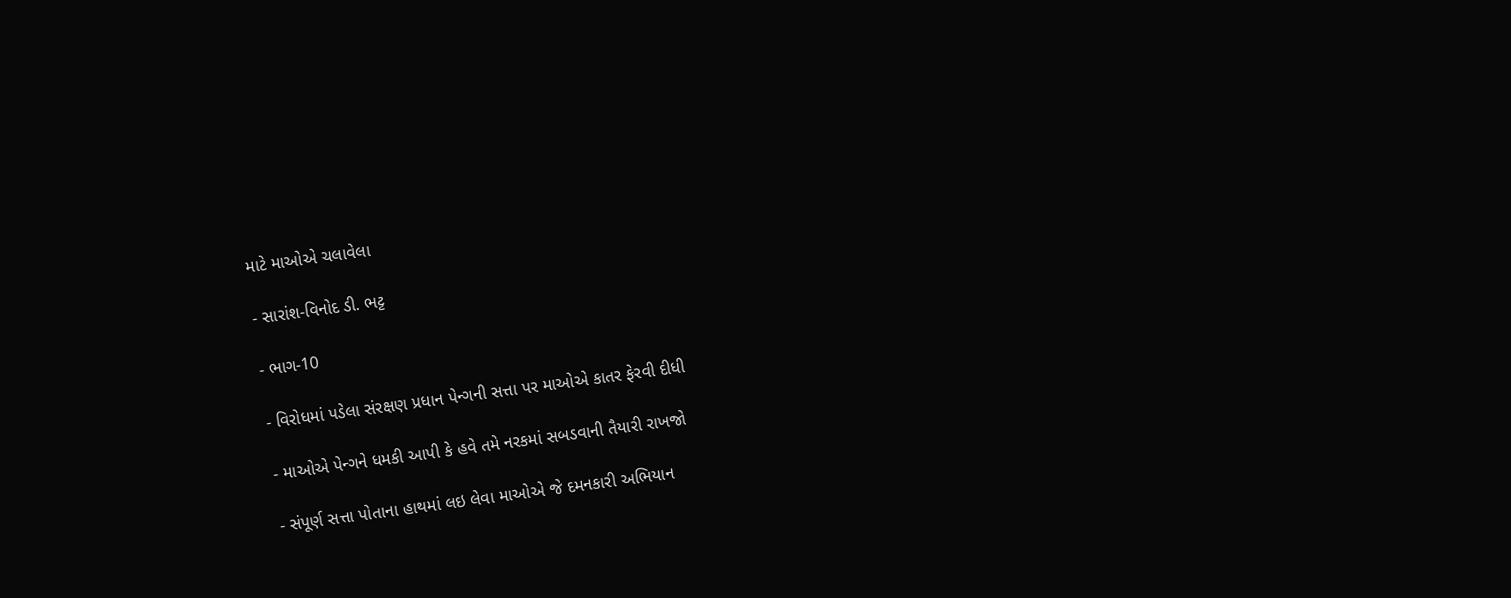માટે માઓએ ચલાવેલા

- સારાંશ-વિનોદ ડી. ભટ્ટ

- ભાગ-10

- વિરોધમાં પડેલા સંરક્ષણ પ્રધાન પેન્ગની સત્તા પર માઓએ કાતર ફેરવી દીધી

- માઓએ પેન્ગને ધમકી આપી કે હવે તમે નરકમાં સબડવાની તૈયારી રાખજો

- સંપૂર્ણ સત્તા પોતાના હાથમાં લઇ લેવા માઓએ જે દમનકારી અભિયાન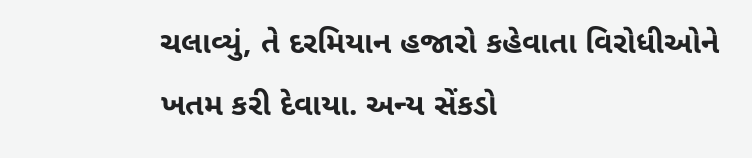ચલાવ્યું, તે દરમિયાન હજારો કહેવાતા વિરોધીઓને ખતમ કરી દેવાયા. અન્ય સેંકડો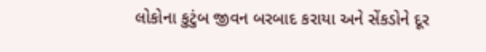લોકોના કુટુંબ જીવન બરબાદ કરાયા અને સેંકડોને દૂર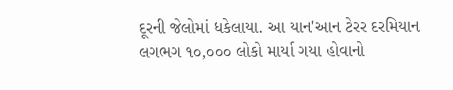દૂરની જેલોમાં ધકેલાયા. આ યાન'આન ટેરર દરમિયાન લગભગ ૧૦,૦૦૦ લોકો માર્યા ગયા હોવાનો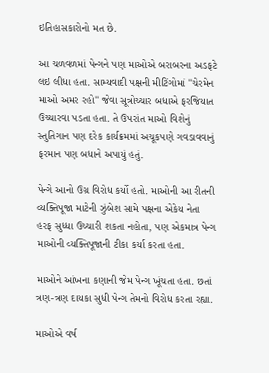ઇતિહાસકારોનો મત છે.

આ ચળવળમાં પેન્ગને પણ માઓએ બરાબરના અડફટે લઇ લીધા હતા. સામ્યવાદી પક્ષની મીટિંગોમાં ''ચેરમેન માઓ અમર રહો'' જેવા સૂત્રોચ્ચાર બધાએ ફરજિયાત ઉચ્ચારવા પડતા હતા. તે ઉપરાંત માઓ વિશેનું સ્તુતિગાન પણ દરેક કાર્યક્રમમાં અચૂકપણે ગવડાવવાનું ફરમાન પણ બધાને અપાયું હતું.

પેન્ગે આનો ઉગ્ર વિરોધ કર્યો હતો. માઓની આ રીતની વ્યક્તિપૂજા માટેની ઝુંબેશ સામે પક્ષના એકેય નેતા હરફ સુધ્ધા ઉચ્ચારી શકતા નહોતા, પણ એકમાત્ર પેન્ગ માઓની વ્યક્તિપૂજાની ટીકા કર્યા કરતા હતા.

માઓને આંખના કણાની જેમ પેન્ગ ખૂંચતા હતા. છતાં ત્રણ-ત્રણ દાયકા સુધી પેન્ગ તેમનો વિરોધ કરતા રહ્યા.

માઓએ વર્ષ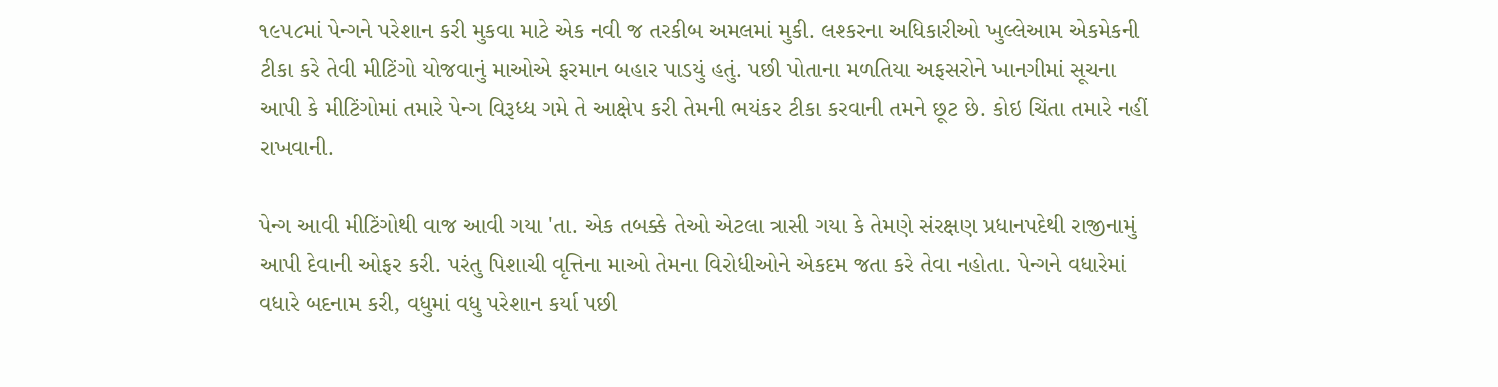૧૯૫૮માં પેન્ગને પરેશાન કરી મુકવા માટે એક નવી જ તરકીબ અમલમાં મુકી. લશ્કરના અધિકારીઓ ખુલ્લેઆમ એકમેકની ટીકા કરે તેવી મીટિંગો યોજવાનું માઓએ ફરમાન બહાર પાડયું હતું. પછી પોતાના મળતિયા અફસરોને ખાનગીમાં સૂચના આપી કે મીટિંગોમાં તમારે પેન્ગ વિરૂધ્ધ ગમે તે આક્ષેપ કરી તેમની ભયંકર ટીકા કરવાની તમને છૂટ છે. કોઇ ચિંતા તમારે નહીં રાખવાની.

પેન્ગ આવી મીટિંગોથી વાજ આવી ગયા 'તા. એક તબક્કે તેઓ એટલા ત્રાસી ગયા કે તેમણે સંરક્ષણ પ્રધાનપદેથી રાજીનામું આપી દેવાની ઓફર કરી. પરંતુ પિશાચી વૃત્તિના માઓ તેમના વિરોધીઓને એકદમ જતા કરે તેવા નહોતા. પેન્ગને વધારેમાં વધારે બદનામ કરી, વધુમાં વધુ પરેશાન કર્યા પછી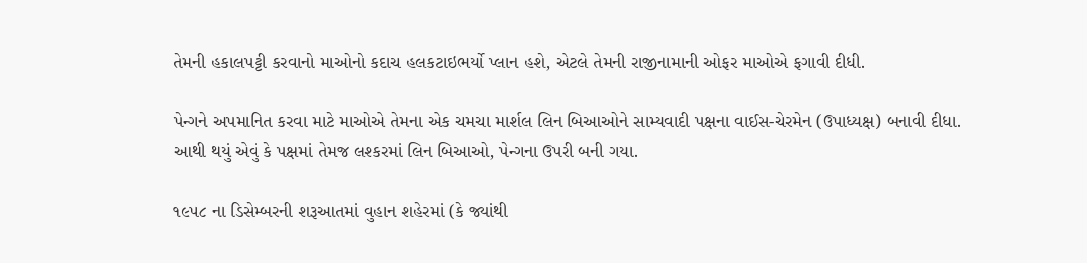તેમની હકાલપટ્ટી કરવાનો માઓનો કદાચ હલકટાઇભર્યો પ્લાન હશે, એટલે તેમની રાજીનામાની ઓફર માઓએ ફગાવી દીધી.

પેન્ગને અપમાનિત કરવા માટે માઓએ તેમના એક ચમચા માર્શલ લિન બિઆઓને સામ્યવાદી પક્ષના વાઈસ-ચેરમેન (ઉપાધ્યક્ષ) બનાવી દીધા. આથી થયું એવું કે પક્ષમાં તેમજ લશ્કરમાં લિન બિઆઓ, પેન્ગના ઉપરી બની ગયા.

૧૯૫૮ ના ડિસેમ્બરની શરૂઆતમાં વુહાન શહેરમાં (કે જ્યાંથી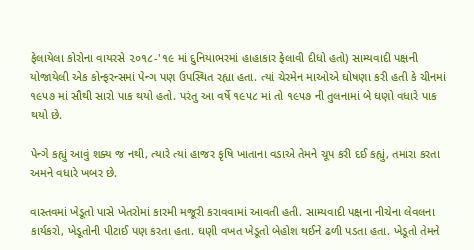ફેલાયેલા કોરોના વાયરસે ૨૦૧૮-'૧૯ માં દુનિયાભરમાં હાહાકાર ફેલાવી દીધો હતો) સામ્યવાદી પક્ષની યોજાયેલી એક કોન્ફરન્સમાં પેન્ગ પણ ઉપસ્થિત રહ્યા હતા. ત્યાં ચેરમેન માઓએ ઘોષણા કરી હતી કે ચીનમાં ૧૯૫૭ માં સૌથી સારો પાક થયો હતો. પરંતુ આ વર્ષે ૧૯૫૮ માં તો ૧૯૫૭ ની તુલનામાં બે ઘણો વધારે પાક થયો છે.

પેન્ગે કહ્યું આવું શક્ય જ નથી, ત્યારે ત્યાં હાજર કૃષિ ખાતાના વડાએ તેમને ચૂપ કરી દઈ કહ્યું, તમારા કરતા અમને વધારે ખબર છે.

વાસ્તવમાં ખેડૂતો પાસે ખેતરોમાં કારમી મજૂરી કરાવવામાં આવતી હતી. સામ્યવાદી પક્ષના નીચેના લેવલના કાર્યકરો, ખેડૂતોની પીટાઈ પણ કરતા હતા. ઘણી વખત ખેડૂતો બેહોશ થઈને ઢળી પડતા હતા. ખેડૂતો તેમને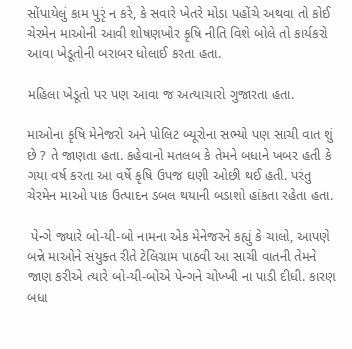સોંપાયેલું કામ પુરૃં ન કરે, કે સવારે ખેતરે મોડા પહોંચે અથવા તો કોઈ ચેરમેન માઓની આવી શોષણખોર કૃષિ નીતિ વિશે બોલે તો કાર્યકરો આવા ખેડૂતોની બરાબર ધોલાઈ કરતા હતા.

મહિલા ખેડૂતો પર પણ આવા જ અત્યાચારો ગુજારતા હતા.

માઓના કૃષિ મેનેજરો અને પોલિટ બ્યૂરોના સભ્યો પણ સાચી વાત શું છે ? તે જાણતા હતા. કહેવાનો મતલબ કે તેમને બધાને ખબર હતી કે ગયા વર્ષ કરતા આ વર્ષે કૃષિ ઉપજ ઘણી ઓછી થઈ હતી. પરંતુ ચેરમેન માઓ પાક ઉત્પાદન ડબલ થયાની બડાશો હાંકતા રહેતા હતા.

 પેન્ગે જ્યારે બો-યી-બો નામના એક મેનેજરને કહ્યું કે ચાલો, આપણે બન્ને માઓને સંયુક્ત રીતે ટેલિગ્રામ પાઠવી આ સાચી વાતની તેમને જાણ કરીએ ત્યારે બો-યી-બોએ પેન્ગને ચોખ્ખી ના પાડી દીધી. કારણ બધા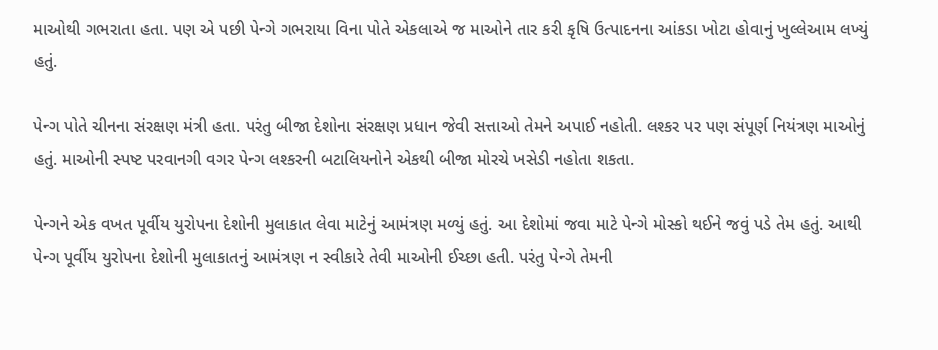માઓથી ગભરાતા હતા. પણ એ પછી પેન્ગે ગભરાયા વિના પોતે એકલાએ જ માઓને તાર કરી કૃષિ ઉત્પાદનના આંકડા ખોટા હોવાનું ખુલ્લેઆમ લખ્યું હતું.

પેન્ગ પોતે ચીનના સંરક્ષણ મંત્રી હતા. પરંતુ બીજા દેશોના સંરક્ષણ પ્રધાન જેવી સત્તાઓ તેમને અપાઈ નહોતી. લશ્કર પર પણ સંપૂર્ણ નિયંત્રણ માઓનું હતું. માઓની સ્પષ્ટ પરવાનગી વગર પેન્ગ લશ્કરની બટાલિયનોને એકથી બીજા મોરચે ખસેડી નહોતા શકતા.

પેન્ગને એક વખત પૂર્વીય યુરોપના દેશોની મુલાકાત લેવા માટેનું આમંત્રણ મળ્યું હતું. આ દેશોમાં જવા માટે પેન્ગે મોસ્કો થઈને જવું પડે તેમ હતું. આથી પેન્ગ પૂર્વીય યુરોપના દેશોની મુલાકાતનું આમંત્રણ ન સ્વીકારે તેવી માઓની ઈચ્છા હતી. પરંતુ પેન્ગે તેમની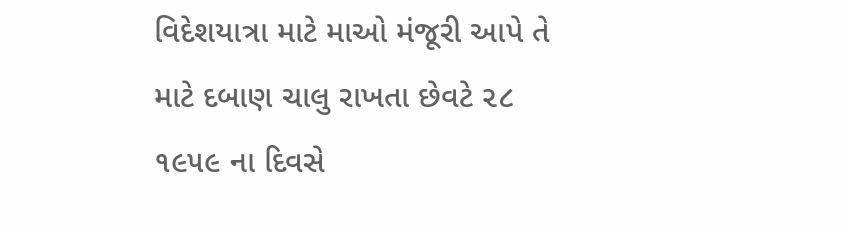વિદેશયાત્રા માટે માઓ મંજૂરી આપે તે માટે દબાણ ચાલુ રાખતા છેવટે ૨૮ ૧૯૫૯ ના દિવસે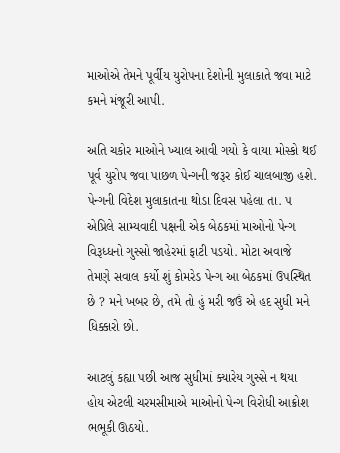માઓએ તેમને પૂર્વીય યુરોપના દેશોની મુલાકાતે જવા માટે કમને મંજૂરી આપી.

અતિ ચકોર માઓને ખ્યાલ આવી ગયો કે વાયા મોસ્કો થઈ પૂર્વ યુરોપ જવા પાછળ પેન્ગની જરૂર કોઈ ચાલબાજી હશે. પેન્ગની વિદેશ મુલાકાતના થોડા દિવસ પહેલા તા. ૫ એપ્રિલે સામ્યવાદી પક્ષની એક બેઠકમાં માઓનો પેન્ગ વિરૂધ્ધનો ગુસ્સો જાહેરમાં ફાટી પડયો. મોટા અવાજે તેમણે સવાલ કર્યો શું કોમરેડ પેન્ગ આ બેઠકમાં ઉપસ્થિત છે ? મને ખબર છે, તમે તો હું મરી જઉં એ હદ સુધી મને ધિક્કારો છો.

આટલું કહ્યા પછી આજ સુધીમાં ક્યારેય ગુસ્સે ન થયા હોય એટલી ચરમસીમાએ માઓનો પેન્ગ વિરોધી આક્રોશ ભભૂકી ઊઠયો.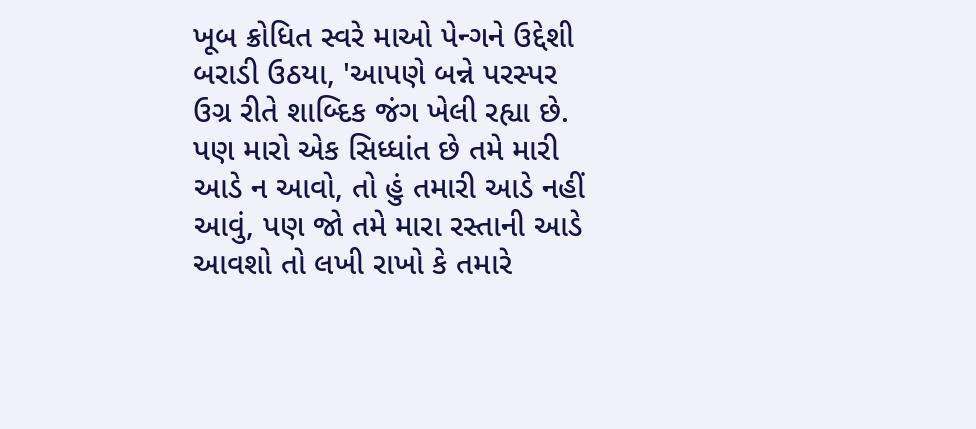ખૂબ ક્રોધિત સ્વરે માઓ પેન્ગને ઉદ્દેશી બરાડી ઉઠયા, 'આપણે બન્ને પરસ્પર ઉગ્ર રીતે શાબ્દિક જંગ ખેલી રહ્યા છે. પણ મારો એક સિધ્ધાંત છે તમે મારી આડે ન આવો, તો હું તમારી આડે નહીં આવું, પણ જો તમે મારા રસ્તાની આડે આવશો તો લખી રાખો કે તમારે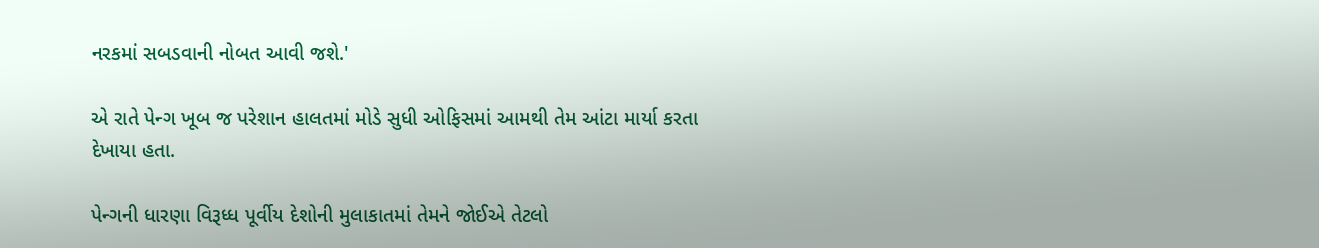નરકમાં સબડવાની નોબત આવી જશે.'

એ રાતે પેન્ગ ખૂબ જ પરેશાન હાલતમાં મોડે સુધી ઓફિસમાં આમથી તેમ આંટા માર્યા કરતા દેખાયા હતા.

પેન્ગની ધારણા વિરૂધ્ધ પૂર્વીય દેશોની મુલાકાતમાં તેમને જોઈએ તેટલો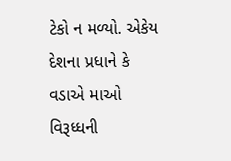ટેકો ન મળ્યો. એકેય દેશના પ્રધાને કે વડાએ માઓ વિરૂધ્ધની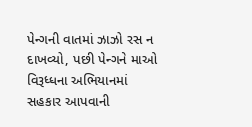પેન્ગની વાતમાં ઝાઝો રસ ન દાખવ્યો, પછી પેન્ગને માઓ વિરૂધ્ધના અભિયાનમાં સહકાર આપવાની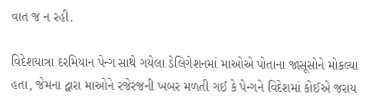વાત જ ન રહી.

વિદેશયાત્રા દરમિયાન પેન્ગ સાથે ગયેલા ડેલિગેશનમાં માઓએ પોતાના જાસૂસોને મોકલ્યા હતા, જેમના દ્વારા માઓને રજેરજની ખબર મળતી ગઈ કે પેન્ગને વિદેશમાં કોઈએ જરાય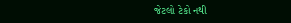જેટલો ટેકો નથી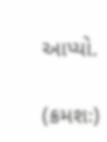આપ્યો.

(ક્રમશઃ)